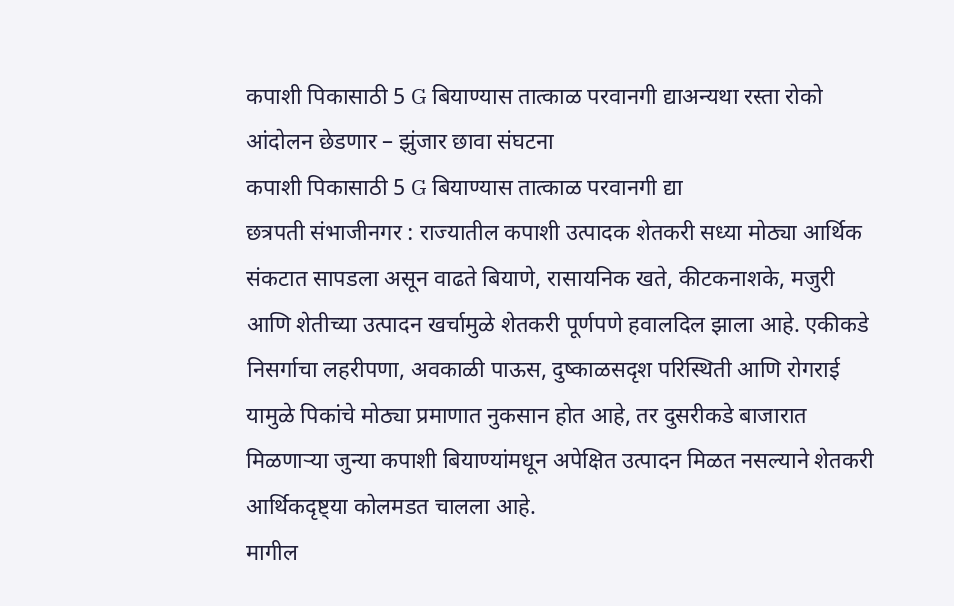कपाशी पिकासाठी 5 G बियाण्यास तात्काळ परवानगी द्याअन्यथा रस्ता रोको आंदोलन छेडणार – झुंजार छावा संघटना
कपाशी पिकासाठी 5 G बियाण्यास तात्काळ परवानगी द्या
छत्रपती संभाजीनगर : राज्यातील कपाशी उत्पादक शेतकरी सध्या मोठ्या आर्थिक संकटात सापडला असून वाढते बियाणे, रासायनिक खते, कीटकनाशके, मजुरी आणि शेतीच्या उत्पादन खर्चामुळे शेतकरी पूर्णपणे हवालदिल झाला आहे. एकीकडे निसर्गाचा लहरीपणा, अवकाळी पाऊस, दुष्काळसदृश परिस्थिती आणि रोगराई यामुळे पिकांचे मोठ्या प्रमाणात नुकसान होत आहे, तर दुसरीकडे बाजारात मिळणाऱ्या जुन्या कपाशी बियाण्यांमधून अपेक्षित उत्पादन मिळत नसल्याने शेतकरी आर्थिकदृष्ट्या कोलमडत चालला आहे.
मागील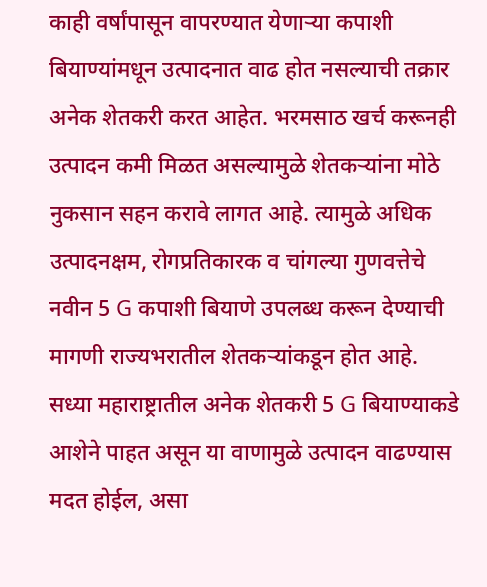काही वर्षांपासून वापरण्यात येणाऱ्या कपाशी बियाण्यांमधून उत्पादनात वाढ होत नसल्याची तक्रार अनेक शेतकरी करत आहेत. भरमसाठ खर्च करूनही उत्पादन कमी मिळत असल्यामुळे शेतकऱ्यांना मोठे नुकसान सहन करावे लागत आहे. त्यामुळे अधिक उत्पादनक्षम, रोगप्रतिकारक व चांगल्या गुणवत्तेचे नवीन 5 G कपाशी बियाणे उपलब्ध करून देण्याची मागणी राज्यभरातील शेतकऱ्यांकडून होत आहे.
सध्या महाराष्ट्रातील अनेक शेतकरी 5 G बियाण्याकडे आशेने पाहत असून या वाणामुळे उत्पादन वाढण्यास मदत होईल, असा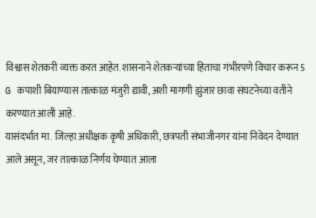विश्वास शेतकरी व्यक्त करत आहेत. शासनाने शेतकऱ्यांच्या हिताचा गंभीरपणे विचार करून 5 G कपाशी बियाण्यास तात्काळ मंजुरी द्यावी, अशी मागणी झुंजार छावा संघटनेच्या वतीने करण्यात आली आहे.
यासंदर्भात मा. जिल्हा अधीक्षक कृषी अधिकारी, छत्रपती संभाजीनगर यांना निवेदन देण्यात आले असून, जर तात्काळ निर्णय घेण्यात आला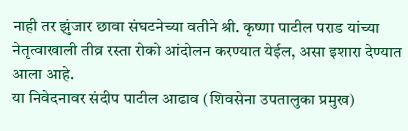नाही तर झुंजार छावा संघटनेच्या वतीने श्री. कृष्णा पाटील पराड यांच्या नेतृत्वाखाली तीव्र रस्ता रोको आंदोलन करण्यात येईल, असा इशारा देण्यात आला आहे.
या निवेदनावर संदीप पाटील आढाव (शिवसेना उपतालुका प्रमुख)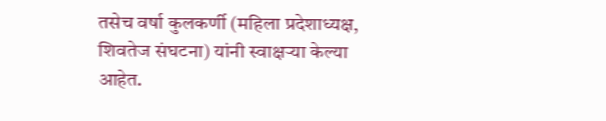तसेच वर्षा कुलकर्णी (महिला प्रदेशाध्यक्ष, शिवतेज संघटना) यांनी स्वाक्षऱ्या केल्या आहेत.